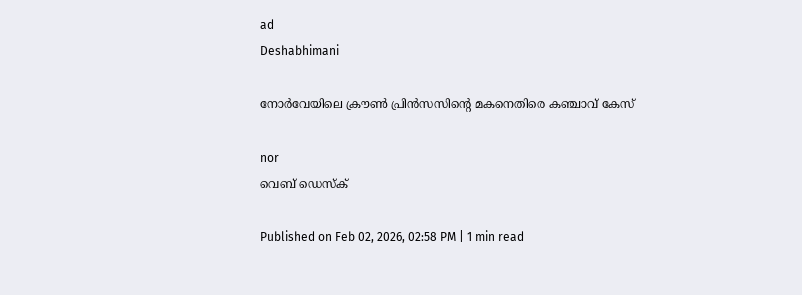ad
Deshabhimani

നോർവേയിലെ ക്രൗൺ പ്രിൻസസിന്റെ മകനെതിരെ കഞ്ചാവ് കേസ്

nor
വെബ് ഡെസ്ക്

Published on Feb 02, 2026, 02:58 PM | 1 min read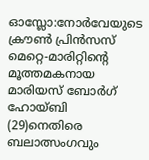ഓസ്ലോ:നോർവേയുടെ ക്രൗൺ പ്രിൻസസ് മെറ്റെ-മാരിറ്റിന്റെ മൂത്തമകനായ മാരിയസ് ബോർഗ് ഹോയ്ബി (29)നെതിരെ ബലാത്സംഗവും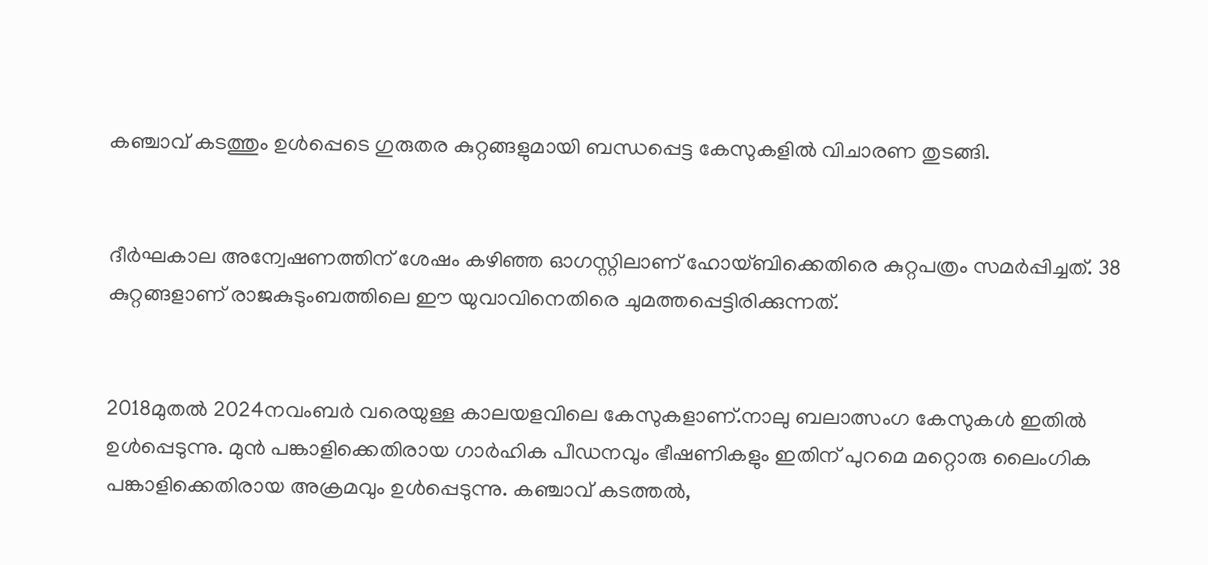കഞ്ചാവ് കടത്തും ഉൾപ്പെടെ ഗുരുതര കുറ്റങ്ങളുമായി ബന്ധപ്പെട്ട കേസുകളിൽ വിചാരണ തുടങ്ങി.


ദീർഘകാല അന്വേഷണത്തിന് ശേഷം കഴിഞ്ഞ ഓഗസ്റ്റിലാണ് ഹോയ്ബിക്കെതിരെ കുറ്റപത്രം സമർപ്പിച്ചത്. 38 കുറ്റങ്ങളാണ് രാജകുടുംബത്തിലെ ഈ യുവാവിനെതിരെ ചുമത്തപ്പെട്ടിരിക്കുന്നത്.


2018മുതൽ 2024നവംബർ വരെയുള്ള കാലയളവിലെ കേസുകളാണ്.നാലു ബലാത്സംഗ കേസുകൾ ഇതിൽ ഉൾപ്പെടുന്നു. മുൻ പങ്കാളിക്കെതിരായ ഗാർഹിക പീഡനവും ഭീഷണികളും ഇതിന് പുറമെ മറ്റൊരു ലൈംഗിക പങ്കാളിക്കെതിരായ അക്രമവും ഉൾപ്പെടുന്നു. കഞ്ചാവ് കടത്തൽ,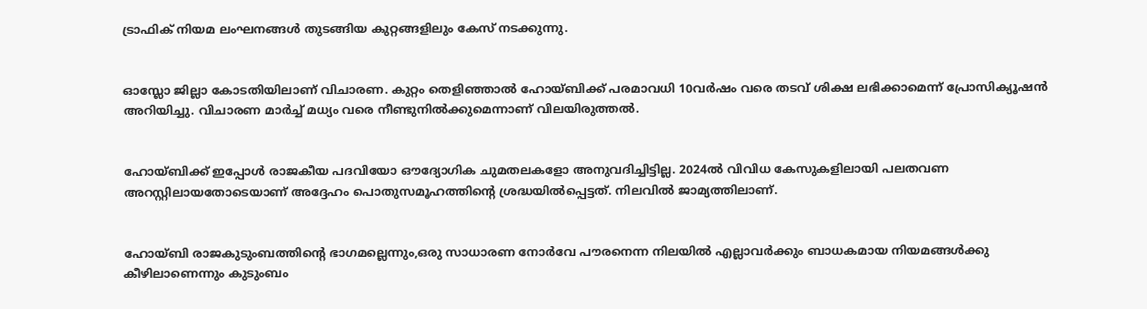ട്രാഫിക് നിയമ ലംഘനങ്ങൾ തുടങ്ങിയ കുറ്റങ്ങളിലും കേസ് നടക്കുന്നു.


ഓസ്ലോ ജില്ലാ കോടതിയിലാണ് വിചാരണ. കുറ്റം തെളിഞ്ഞാൽ ഹോയ്ബിക്ക് പരമാവധി 10വർഷം വരെ തടവ് ശിക്ഷ ലഭിക്കാമെന്ന് പ്രോസിക്യൂഷൻ അറിയിച്ചു. വിചാരണ മാർച്ച് മധ്യം വരെ നീണ്ടുനിൽക്കുമെന്നാണ് വിലയിരുത്തൽ.


ഹോയ്ബിക്ക് ഇപ്പോൾ രാജകീയ പദവിയോ ഔദ്യോഗിക ചുമതലകളോ അനുവദിച്ചിട്ടില്ല. 2024ൽ വിവിധ കേസുകളിലായി പലതവണ അറസ്റ്റിലായതോടെയാണ് അദ്ദേഹം പൊതുസമൂഹത്തിന്റെ ശ്രദ്ധയിൽപ്പെട്ടത്. നിലവിൽ ജാമ്യത്തിലാണ്.


ഹോയ്ബി രാജകുടുംബത്തിന്റെ ഭാഗമല്ലെന്നും,ഒരു സാധാരണ നോർവേ പൗരനെന്ന നിലയിൽ എല്ലാവർക്കും ബാധകമായ നിയമങ്ങൾക്കു കീഴിലാണെന്നും കുടുംബം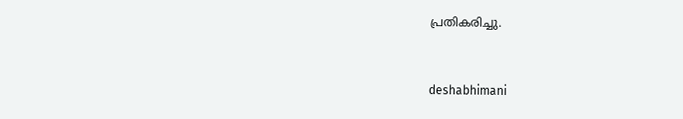പ്രതികരിച്ചു.



deshabhimani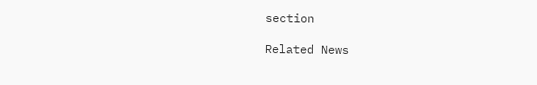section

Related News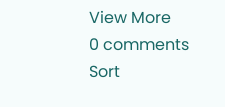View More
0 comments
Sort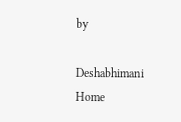by

Deshabhimani
Home